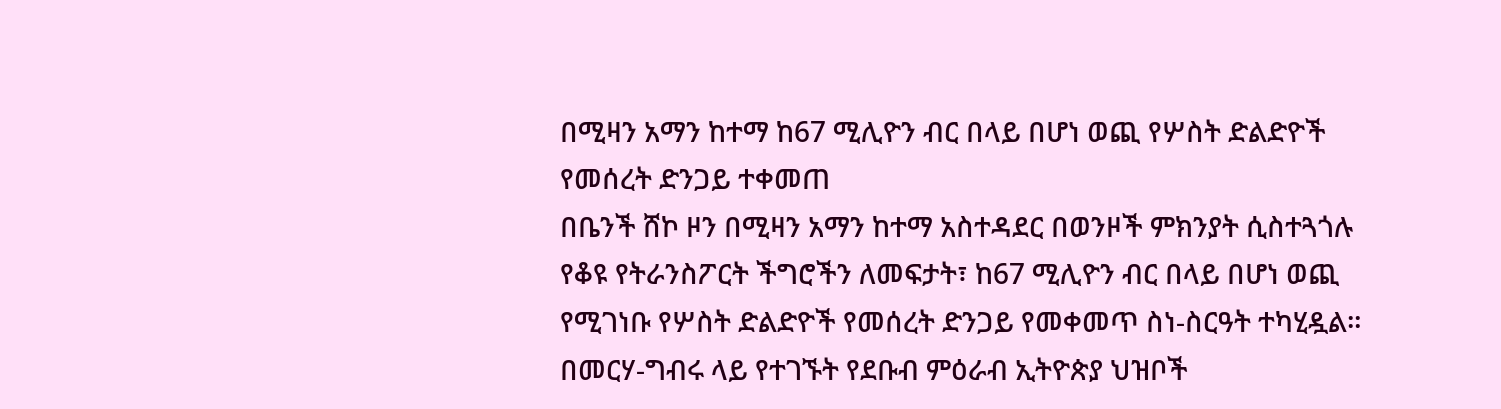በሚዛን አማን ከተማ ከ67 ሚሊዮን ብር በላይ በሆነ ወጪ የሦስት ድልድዮች የመሰረት ድንጋይ ተቀመጠ
በቤንች ሸኮ ዞን በሚዛን አማን ከተማ አስተዳደር በወንዞች ምክንያት ሲስተጓጎሉ የቆዩ የትራንስፖርት ችግሮችን ለመፍታት፣ ከ67 ሚሊዮን ብር በላይ በሆነ ወጪ የሚገነቡ የሦስት ድልድዮች የመሰረት ድንጋይ የመቀመጥ ስነ-ስርዓት ተካሂዷል። በመርሃ-ግብሩ ላይ የተገኙት የደቡብ ምዕራብ ኢትዮጵያ ህዝቦች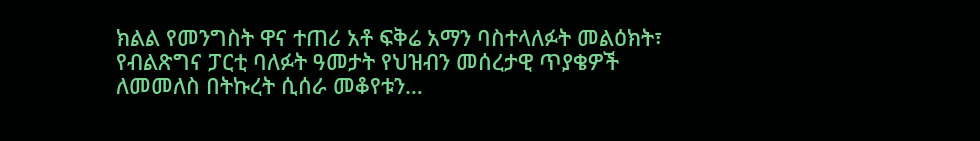ክልል የመንግስት ዋና ተጠሪ አቶ ፍቅሬ አማን ባስተላለፉት መልዕክት፣ የብልጽግና ፓርቲ ባለፉት ዓመታት የህዝብን መሰረታዊ ጥያቄዎች ለመመለስ በትኩረት ሲሰራ መቆየቱን…